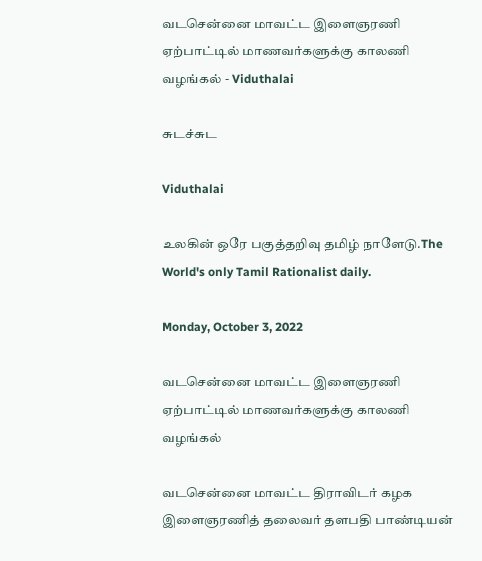வடசென்னை மாவட்ட இளைஞரணி ஏற்பாட்டில் மாணவர்களுக்கு காலணி வழங்கல் - Viduthalai

சுடச்சுட

Viduthalai

உலகின் ஒரே பகுத்தறிவு தமிழ் நாளேடு.The World's only Tamil Rationalist daily.

Monday, October 3, 2022

வடசென்னை மாவட்ட இளைஞரணி ஏற்பாட்டில் மாணவர்களுக்கு காலணி வழங்கல்

வடசென்னை மாவட்ட திராவிடர் கழக இளைஞரணித் தலைவர் தளபதி பாண்டியன்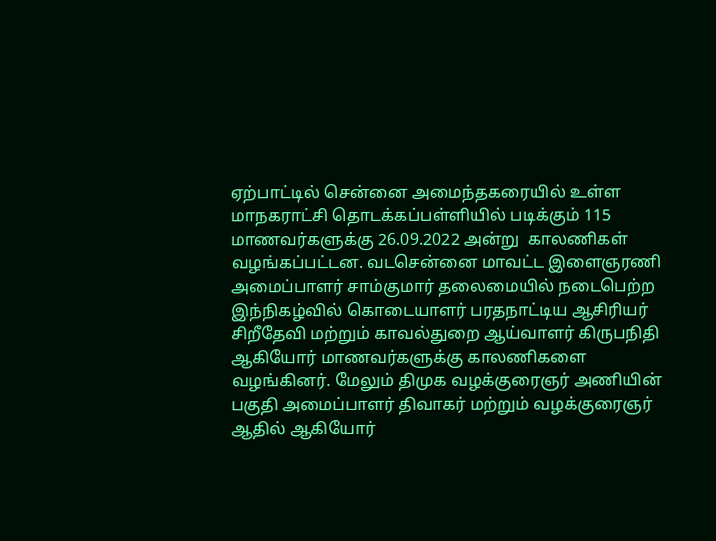ஏற்பாட்டில் சென்னை அமைந்தகரையில் உள்ள மாநகராட்சி தொடக்கப்பள்ளியில் படிக்கும் 115 மாணவர்களுக்கு 26.09.2022 அன்று  காலணிகள் வழங்கப்பட்டன. வடசென்னை மாவட்ட இளைஞரணி அமைப்பாளர் சாம்குமார் தலைமையில் நடைபெற்ற இந்நிகழ்வில் கொடையாளர் பரதநாட்டிய ஆசிரியர் சிறீதேவி மற்றும் காவல்துறை ஆய்வாளர் கிருபநிதி ஆகியோர் மாணவர்களுக்கு காலணிகளை வழங்கினர். மேலும் திமுக வழக்குரைஞர் அணியின் பகுதி அமைப்பாளர் திவாகர் மற்றும் வழக்குரைஞர் ஆதில் ஆகியோர்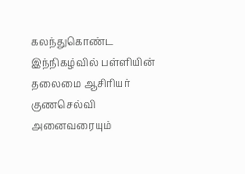கலந்துகொண்ட இந்நிகழ்வில் பள்ளியின் தலைமை ஆசிரியர் குணசெல்வி அனைவரையும்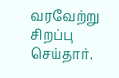வரவேற்று சிறப்பு செய்தார்.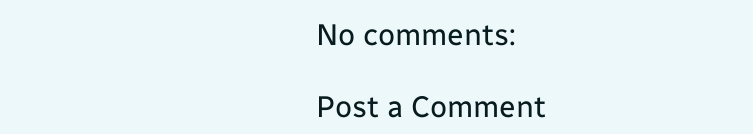No comments:

Post a Comment